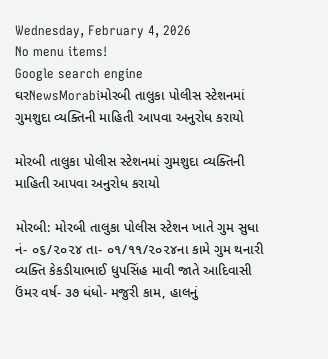Wednesday, February 4, 2026
No menu items!
Google search engine
ઘરNewsMorabiમોરબી તાલુકા પોલીસ સ્ટેશનમાં ગુમશુદા વ્યક્તિની માહિતી આપવા અનુરોધ કરાયો

મોરબી તાલુકા પોલીસ સ્ટેશનમાં ગુમશુદા વ્યક્તિની માહિતી આપવા અનુરોધ કરાયો

મોરબી: મોરબી તાલુકા પોલીસ સ્ટેશન ખાતે ગુમ સુધા નં- ૦૬/૨૦૨૪ તા- ૦૧/૧૧/૨૦૨૪ના કામે ગુમ થનારી વ્યક્તિ કેકડીયાભાઈ ધુપસિંહ માવી જાતે આદિવાસી ઉંમર વર્ષ- ૩૭ ધંધો- મજુરી કામ, હાલનું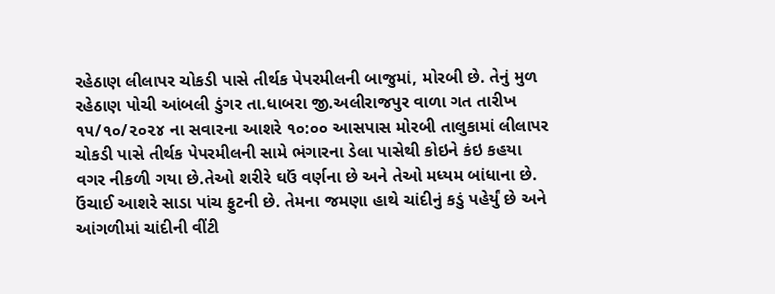રહેઠાણ લીલાપર ચોકડી પાસે તીર્થક પેપરમીલની બાજુમાં, મોરબી છે. તેનું મુળ રહેઠાણ પોચી આંબલી ડુંગર તા.ધાબરા જી.અલીરાજપુર વાળા ગત તારીખ ૧૫/૧૦/૨૦૨૪ ના સવારના આશરે ૧૦:૦૦ આસપાસ મોરબી તાલુકામાં લીલાપર ચોકડી પાસે તીર્થક પેપરમીલની સામે ભંગારના ડેલા પાસેથી કોઇને કંઇ કહયા વગર નીકળી ગયા છે.તેઓ શરીરે ઘઉં વર્ણના છે અને તેઓ મધ્યમ બાંધાના છે. ઉંચાઈ આશરે સાડા પાંચ ફુટની છે. તેમના જમણા હાથે ચાંદીનું કડું પહેર્યું છે અને આંગળીમાં ચાંદીની વીંટી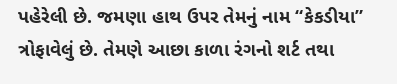પહેરેલી છે. જમણા હાથ ઉપર તેમનું નામ “કેકડીયા” ત્રોફાવેલું છે. તેમણે આછા કાળા રંગનો શર્ટ તથા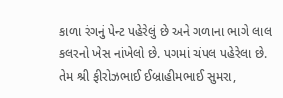કાળા રંગનું પેન્ટ પહેરેલું છે અને ગળાના ભાગે લાલ કલરનો ખેસ નાંખેલો છે. પગમાં ચંપલ પહેરેલા છે. તેમ શ્રી ફીરોઝભાઈ ઈબ્રાહીમભાઈ સુમરા,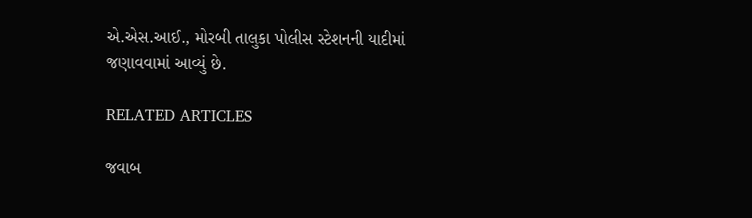એ.એસ.આઈ., મોરબી તાલુકા પોલીસ સ્ટેશનની યાદીમાં જણાવવામાં આવ્યું છે.

RELATED ARTICLES

જવાબ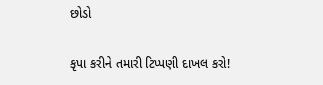છોડો

કૃપા કરીને તમારી ટિપ્પણી દાખલ કરો!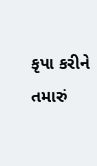કૃપા કરીને તમારું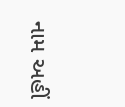નામ અહીં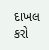દાખલ કરો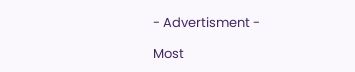- Advertisment -

Most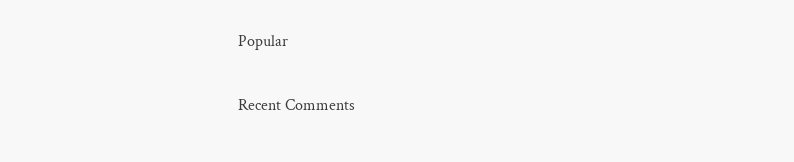Popular

Recent Comments